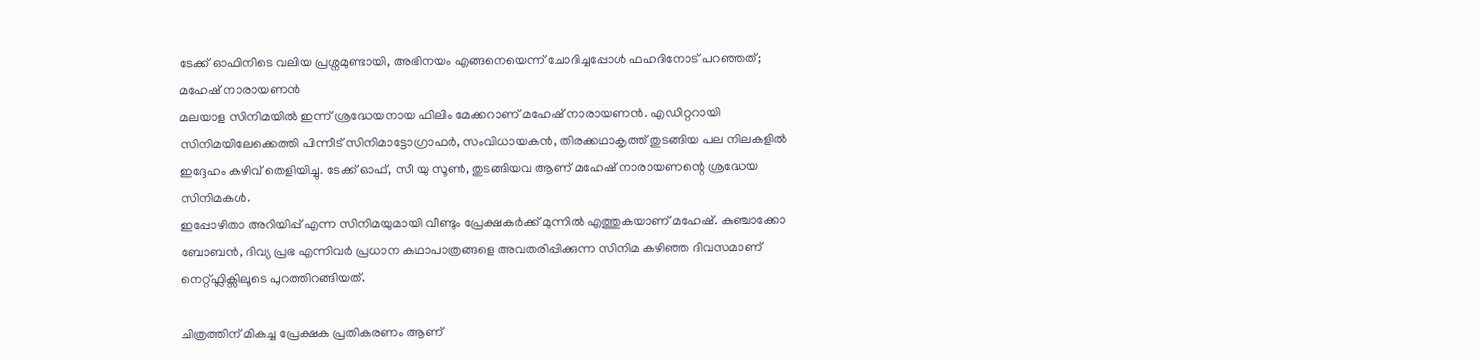ടേക്ക് ഓഫിനിടെ വലിയ പ്രശ്നമുണ്ടായി, അഭിനയം എങ്ങനെയെന്ന് ചോദിച്ചപ്പോൾ ഫഹദിനോട് പറഞ്ഞത്; മഹേഷ് നാരായണൻ
മലയാള സിനിമയിൽ ഇന്ന് ശ്രദ്ധേയനായ ഫിലിം മേക്കറാണ് മഹേഷ് നാരായണൻ. എഡിറ്ററായി സിനിമയിലേക്കെത്തി പിന്നീട് സിനിമാട്ടോഗ്രാഫർ, സംവിധായകൻ, തിരക്കഥാകൃത്ത് തുടങ്ങിയ പല നിലകളിൽ ഇദ്ദേഹം കഴിവ് തെളിയിച്ചു. ടേക്ക് ഓഫ്, സീ യു സൂൺ, തുടങ്ങിയവ ആണ് മഹേഷ് നാരായണന്റെ ശ്രദ്ധേയ സിനിമകൾ.
ഇപ്പോഴിതാ അറിയിപ്പ് എന്ന സിനിമയുമായി വീണ്ടും പ്രേക്ഷകർക്ക് മുന്നിൽ എത്തുകയാണ് മഹേഷ്. കുഞ്ചാക്കോ ബോബൻ, ദിവ്യ പ്രഭ എന്നിവർ പ്രധാന കഥാപാത്രങ്ങളെ അവതരിപ്പിക്കുന്ന സിനിമ കഴിഞ്ഞ ദിവസമാണ് നെറ്റ്ഫ്ലിക്സിലൂടെ പുറത്തിറങ്ങിയത്.

ചിത്രത്തിന് മികച്ച പ്രേക്ഷക പ്രതികരണം ആണ്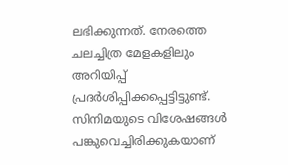ലഭിക്കുന്നത്. നേരത്തെ ചലച്ചിത്ര മേളകളിലും അറിയിപ്പ് പ്രദർശിപ്പിക്കപ്പെട്ടിട്ടുണ്ട്. സിനിമയുടെ വിശേഷങ്ങൾ പങ്കുവെച്ചിരിക്കുകയാണ്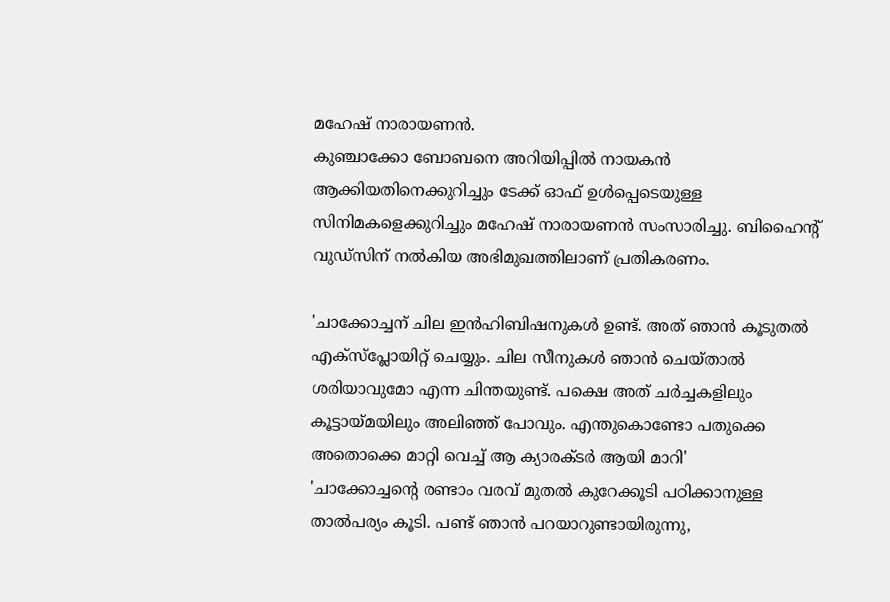മഹേഷ് നാരായണൻ.
കുഞ്ചാക്കോ ബോബനെ അറിയിപ്പിൽ നായകൻ ആക്കിയതിനെക്കുറിച്ചും ടേക്ക് ഓഫ് ഉൾപ്പെടെയുള്ള സിനിമകളെക്കുറിച്ചും മഹേഷ് നാരായണൻ സംസാരിച്ചു. ബിഹൈന്റ് വുഡ്സിന് നൽകിയ അഭിമുഖത്തിലാണ് പ്രതികരണം.

'ചാക്കോച്ചന് ചില ഇൻഹിബിഷനുകൾ ഉണ്ട്. അത് ഞാൻ കൂടുതൽ എക്സ്പ്ലോയിറ്റ് ചെയ്യും. ചില സീനുകൾ ഞാൻ ചെയ്താൽ ശരിയാവുമോ എന്ന ചിന്തയുണ്ട്. പക്ഷെ അത് ചർച്ചകളിലും കൂട്ടായ്മയിലും അലിഞ്ഞ് പോവും. എന്തുകൊണ്ടോ പതുക്കെ അതൊക്കെ മാറ്റി വെച്ച് ആ ക്യാരക്ടർ ആയി മാറി'
'ചാക്കോച്ചന്റെ രണ്ടാം വരവ് മുതൽ കുറേക്കൂടി പഠിക്കാനുള്ള താൽപര്യം കൂടി. പണ്ട് ഞാൻ പറയാറുണ്ടായിരുന്നു,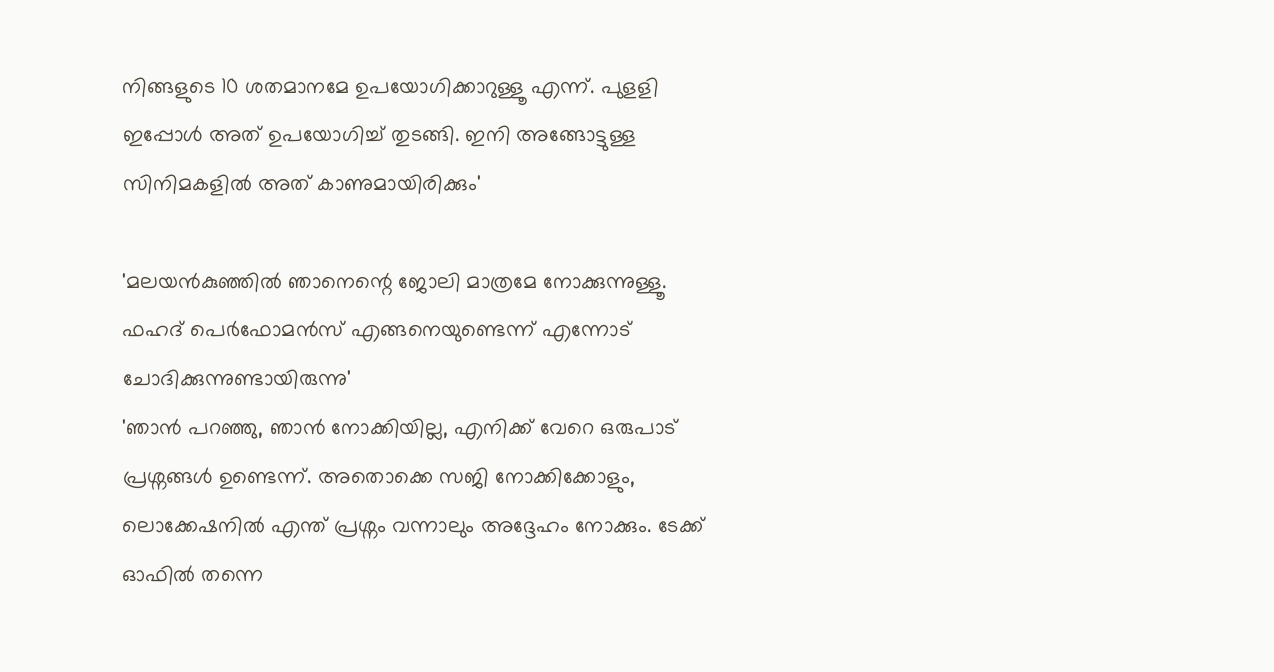നിങ്ങളുടെ 10 ശതമാനമേ ഉപയോഗിക്കാറുള്ളൂ എന്ന്. പുളളി ഇപ്പോൾ അത് ഉപയോഗിച്ച് തുടങ്ങി. ഇനി അങ്ങോട്ടുള്ള സിനിമകളിൽ അത് കാണുമായിരിക്കും'

'മലയൻകുഞ്ഞിൽ ഞാനെന്റെ ജോലി മാത്രമേ നോക്കുന്നുള്ളൂ. ഫഹദ് പെർഫോമൻസ് എങ്ങനെയുണ്ടെന്ന് എന്നോട് ചോദിക്കുന്നുണ്ടായിരുന്നു'
'ഞാൻ പറഞ്ഞു, ഞാൻ നോക്കിയില്ല, എനിക്ക് വേറെ ഒരുപാട് പ്രശ്നങ്ങൾ ഉണ്ടെന്ന്. അതൊക്കെ സജി നോക്കിക്കോളും, ലൊക്കേഷനിൽ എന്ത് പ്രശ്നം വന്നാലും അദ്ദേഹം നോക്കും. ടേക്ക് ഓഫിൽ തന്നെ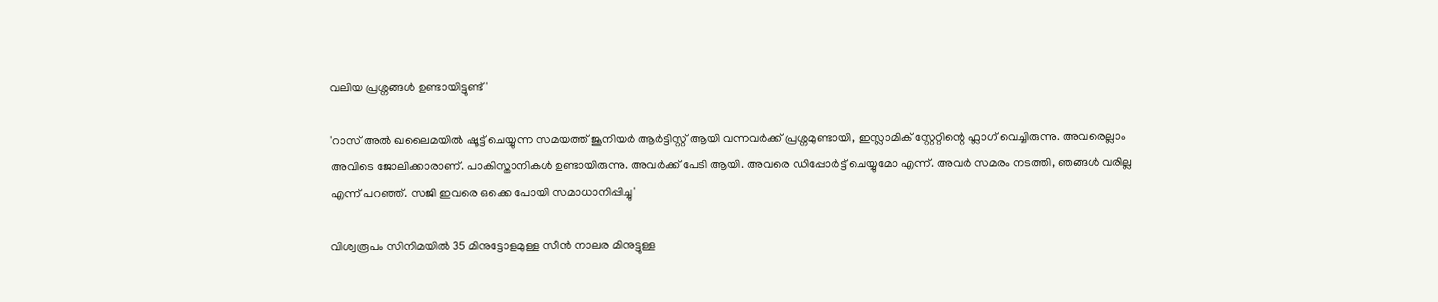വലിയ പ്രശ്നങ്ങൾ ഉണ്ടായിട്ടുണ്ട്'

'റാസ് അൽ ഖലൈമയിൽ ഷൂട്ട് ചെയ്യുന്ന സമയത്ത് ജൂനിയർ ആർട്ടിസ്റ്റ് ആയി വന്നവർക്ക് പ്രശ്നമുണ്ടായി, ഇസ്ലാമിക് സ്റ്റേറ്റിന്റെ ഫ്ലാഗ് വെച്ചിരുന്നു. അവരെല്ലാം അവിടെ ജോലിക്കാരാണ്. പാകിസ്താനികൾ ഉണ്ടായിരുന്നു. അവർക്ക് പേടി ആയി. അവരെ ഡിപ്പോർട്ട് ചെയ്യുമോ എന്ന്. അവർ സമരം നടത്തി, ഞങ്ങൾ വരില്ല എന്ന് പറഞ്ഞ്. സജി ഇവരെ ഒക്കെ പോയി സമാധാനിപ്പിച്ചു'

വിശ്വരൂപം സിനിമയിൽ 35 മിനുട്ടോളമുള്ള സീൻ നാലര മിനുട്ടുള്ള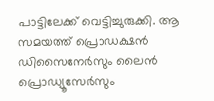പാട്ടിലേക്ക് വെട്ടിച്ചുരുക്കി. ആ സമയത്ത് പ്രൊഡക്ഷൻ ഡിസൈനേർസും ലൈൻ പ്രൊഡ്യൂസേർസും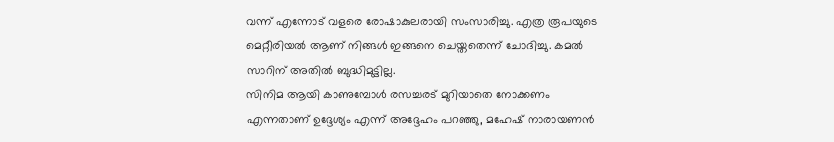വന്ന് എന്നോട് വളരെ രോഷാകുലരായി സംസാരിച്ചു. എത്ര രൂപയുടെ മെറ്റീരിയൽ ആണ് നിങ്ങൾ ഇങ്ങനെ ചെയ്തതെന്ന് ചോദിച്ചു. കമൽ സാറിന് അതിൽ ബുദ്ധിമുട്ടില്ല.
സിനിമ ആയി കാണുമ്പോൾ രസച്ചരട് മുറിയാതെ നോക്കണം എന്നതാണ് ഉദ്ദേശ്യം എന്ന് അദ്ദേഹം പറഞ്ഞു, മഹേഷ് നാരായണൻ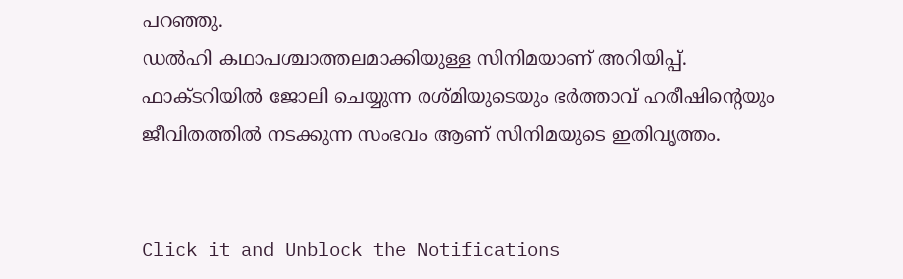പറഞ്ഞു.
ഡൽഹി കഥാപശ്ചാത്തലമാക്കിയുള്ള സിനിമയാണ് അറിയിപ്പ്. ഫാക്ടറിയിൽ ജോലി ചെയ്യുന്ന രശ്മിയുടെയും ഭർത്താവ് ഹരീഷിന്റെയും ജീവിതത്തിൽ നടക്കുന്ന സംഭവം ആണ് സിനിമയുടെ ഇതിവൃത്തം.


Click it and Unblock the Notifications